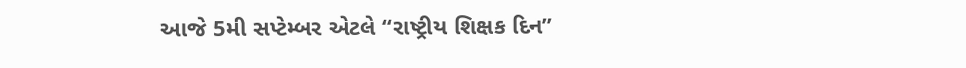આજે 5મી સપ્ટેમ્બર એટલે “રાષ્ટ્રીય શિક્ષક દિન”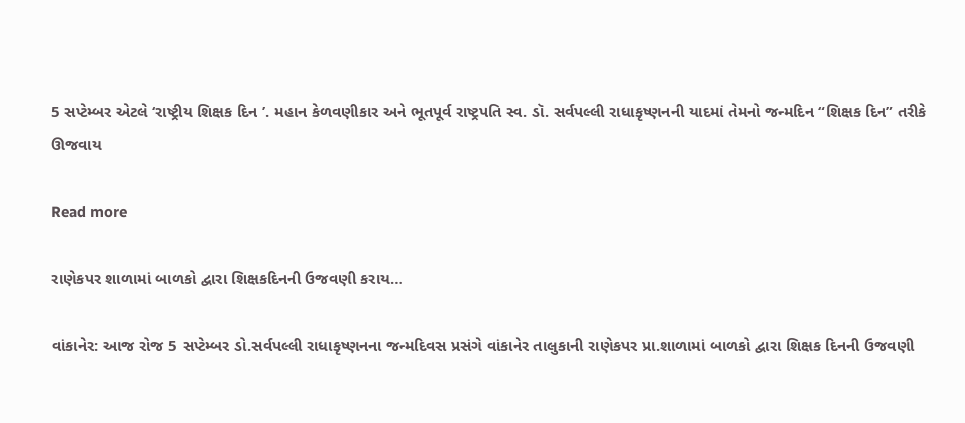5 સપ્ટેમ્બર એટલે ‘રાષ્ટ્રીય શિક્ષક દિન ’. મહાન કેળવણીકાર અને ભૂતપૂર્વ રાષ્ટ્રપતિ સ્વ. ડૉ. સર્વપલ્લી રાધાકૃષ્ણનની યાદમાં તેમનો જન્મદિન “શિક્ષક દિન” તરીકે ઊજવાય

Read more

રાણેકપર શાળામાં બાળકો દ્વારા શિક્ષકદિનની ઉજવણી કરાય…

વાંકાનેર: આજ રોજ 5 સપ્ટેમ્બર ડો.સર્વપલ્લી રાધાકૃષ્ણનના જન્મદિવસ પ્રસંગે વાંકાનેર તાલુકાની રાણેકપર પ્રા.શાળામાં બાળકો દ્વારા શિક્ષક દિનની ઉજવણી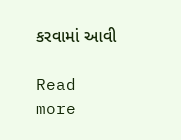કરવામાં આવી

Read more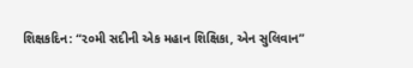શિક્ષકદિન: “૨૦મી સદીની એક મહાન શિક્ષિકા, એન સુલિવાન”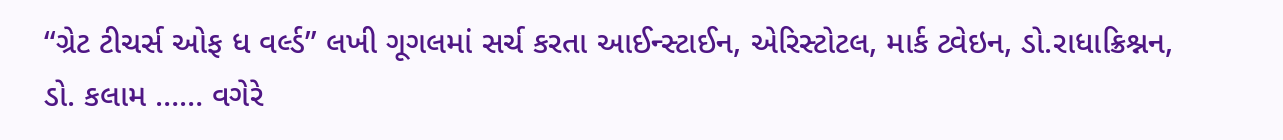“ગ્રેટ ટીચર્સ ઓફ ધ વર્લ્ડ” લખી ગૂગલમાં સર્ચ કરતા આઈન્સ્ટાઈન, એરિસ્ટોટલ, માર્ક ટ્વેઇન, ડો.રાધાક્રિશ્નન, ડો. કલામ …… વગેરે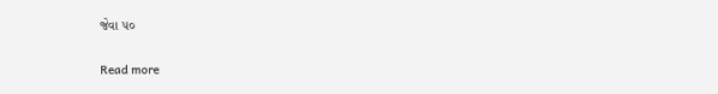જેવા ૫૦

Read more